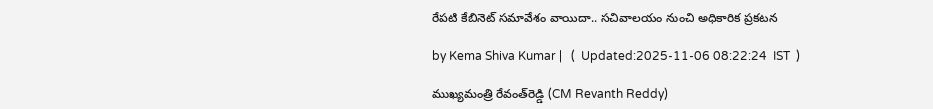రేపటి కేబినెట్ సమావేశం వాయిదా.. సచివాలయం నుంచి అధికారిక ప్రకటన

by Kema Shiva Kumar |   (  Updated:2025-11-06 08:22:24  IST  )

ముఖ్యమంత్రి రేవంత్‌రెడ్డి (CM Revanth Reddy)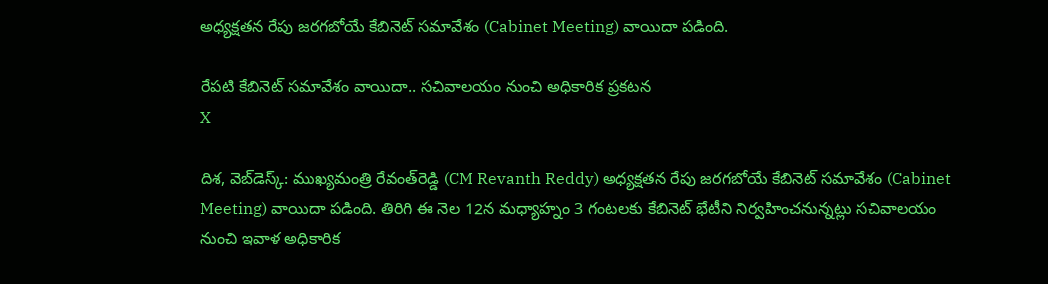అధ్యక్షతన రేపు జరగబోయే కేబినెట్ సమావేశం (Cabinet Meeting) వాయిదా పడింది.

రేపటి కేబినెట్ సమావేశం వాయిదా.. సచివాలయం నుంచి అధికారిక ప్రకటన
X

దిశ, వెబ్‌డెస్క్: ముఖ్యమంత్రి రేవంత్‌రెడ్డి (CM Revanth Reddy) అధ్యక్షతన రేపు జరగబోయే కేబినెట్ సమావేశం (Cabinet Meeting) వాయిదా పడింది. తిరిగి ఈ నెల 12న మధ్యాహ్నం 3 గంటలకు కేబినెట్ భేటీని నిర్వహించనున్నట్లు సచివాలయం నుంచి ఇవాళ అధికారిక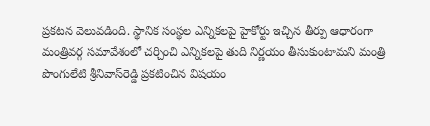ప్రకటన వెలువడింది. స్థానిక సంస్థల ఎన్నికలపై హైకోర్టు ఇచ్చిన తీర్పు ఆధారంగా మంత్రివర్గ సమావేశంలో చర్చించి ఎన్నికలపై తుది నిర్ణయం తీసుకుంటామని మంత్రి పొంగులేటి శ్రీనివాస్‌రెడ్డి ప్రకటించిన విషయం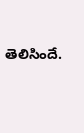తెలిసిందే.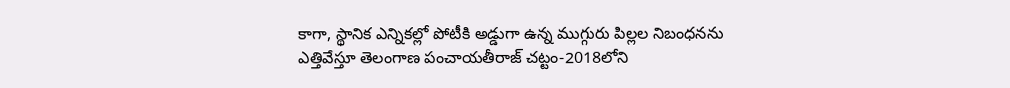కాగా, స్థానిక ఎన్నికల్లో పోటీకి అడ్డుగా ఉన్న ముగ్గురు పిల్లల నిబంధనను ఎత్తివేస్తూ తెలంగాణ పంచాయతీరాజ్ చట్టం-2018లోని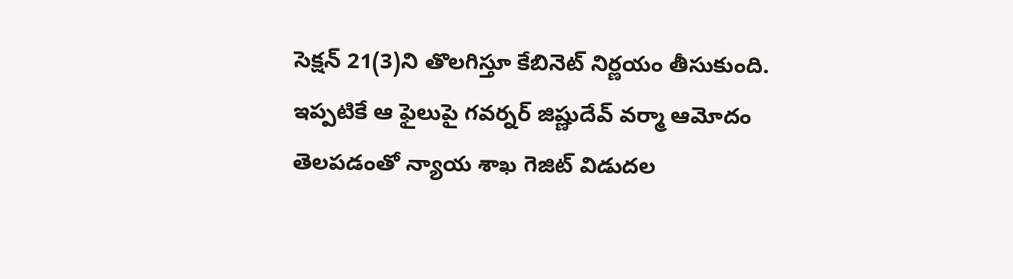సెక్షన్‌ 21(3)ని తొలగిస్తూ కేబినెట్ నిర్ణయం తీసుకుంది. ఇప్పటికే ఆ ఫైలుపై గవర్నర్ జిష్ణుదేవ్ వర్మా ఆమోదం తెలపడంతో న్యాయ శాఖ గెజిట్ విడుదల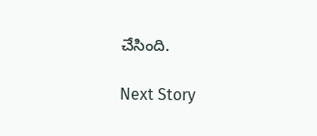చేసింది.

Next Story